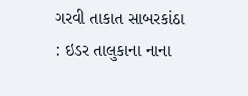ગરવી તાકાત સાબરકાંઠા : ઇડર તાલુકાના નાના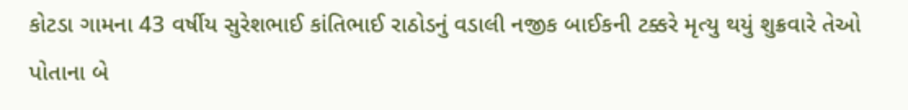કોટડા ગામના 43 વર્ષીય સુરેશભાઈ કાંતિભાઈ રાઠોડનું વડાલી નજીક બાઈકની ટક્કરે મૃત્યુ થયું શુક્રવારે તેઓ પોતાના બે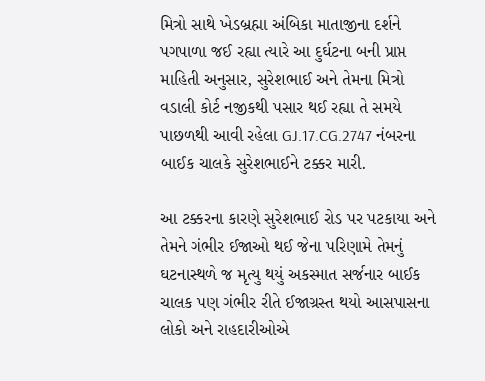મિત્રો સાથે ખેડબ્રહ્મા અંબિકા માતાજીના દર્શને પગપાળા જઈ રહ્યા ત્યારે આ દુર્ઘટના બની પ્રાપ્ત માહિતી અનુસાર, સુરેશભાઈ અને તેમના મિત્રો વડાલી કોર્ટ નજીકથી પસાર થઈ રહ્યા તે સમયે પાછળથી આવી રહેલા GJ.17.CG.2747 નંબરના બાઈક ચાલકે સુરેશભાઈને ટક્કર મારી.

આ ટક્કરના કારણે સુરેશભાઈ રોડ પર પટકાયા અને તેમને ગંભીર ઈજાઓ થઈ જેના પરિણામે તેમનું ઘટનાસ્થળે જ મૃત્યુ થયું અકસ્માત સર્જનાર બાઈક ચાલક પણ ગંભીર રીતે ઈજાગ્રસ્ત થયો આસપાસના લોકો અને રાહદારીઓએ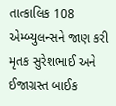તાત્કાલિક 108 એમ્બ્યુલન્સને જાણ કરી મૃતક સુરેશભાઈ અને ઈજાગ્રસ્ત બાઈક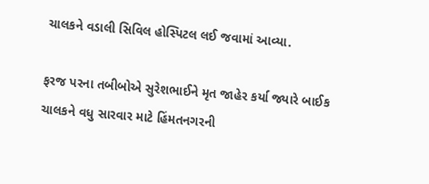ચાલકને વડાલી સિવિલ હોસ્પિટલ લઈ જવામાં આવ્યા.

ફરજ પરના તબીબોએ સુરેશભાઈને મૃત જાહેર કર્યા જ્યારે બાઈક ચાલકને વધુ સારવાર માટે હિંમતનગરની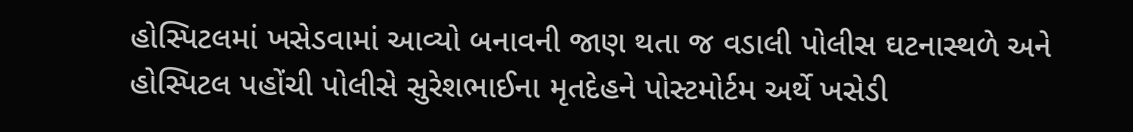હોસ્પિટલમાં ખસેડવામાં આવ્યો બનાવની જાણ થતા જ વડાલી પોલીસ ઘટનાસ્થળે અને હોસ્પિટલ પહોંચી પોલીસે સુરેશભાઈના મૃતદેહને પોસ્ટમોર્ટમ અર્થે ખસેડી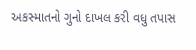અકસ્માતનો ગુનો દાખલ કરી વધુ તપાસ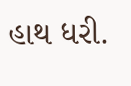હાથ ધરી.